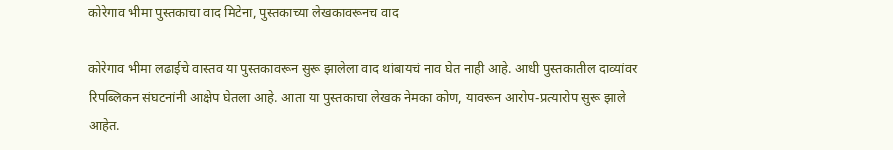कोरेगाव भीमा पुस्तकाचा वाद मिटेना, पुस्तकाच्या लेखकावरूनच वाद

कोरेगाव भीमा लढाईचे वास्तव या पुस्तकावरून सुरू झालेला वाद थांबायचं नाव घेत नाही आहे. आधी पुस्तकातील दाव्यांवर रिपब्लिकन संघटनांनी आक्षेप घेतला आहे. आता या पुस्तकाचा लेखक नेमका कोण, यावरून आरोप-प्रत्यारोप सुरू झाले आहेत.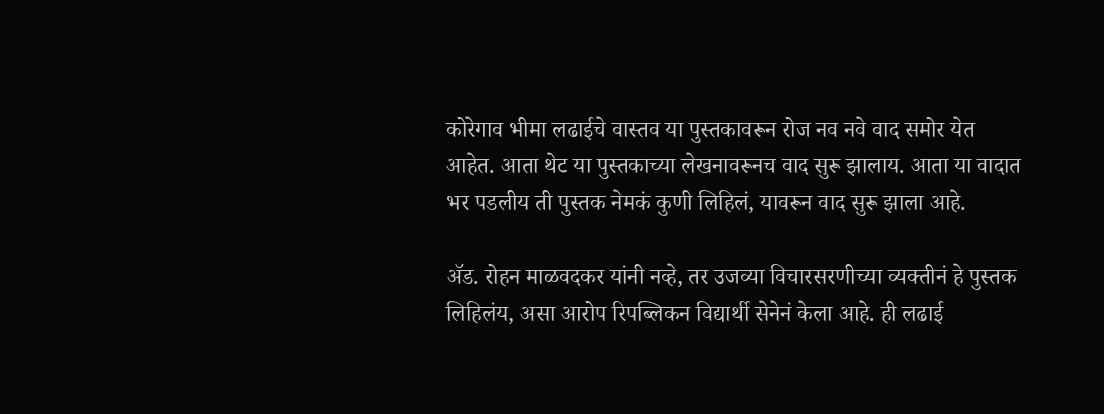कोरेगाव भीमा लढाईचे वास्तव या पुस्तकावरून रोज नव नवे वाद समोर येत आहेत. आता थेट या पुस्तकाच्या लेखनावरूनच वाद सुरू झालाय. आता या वादात भर पडलीय ती पुस्तक नेमकं कुणी लिहिलं, यावरून वाद सुरू झाला आहे.

ॲड. रोहन माळवदकर यांनी नव्हे, तर उजव्या विचारसरणीच्या व्यक्तीनं हे पुस्तक लिहिलंय, असा आरोप रिपब्लिकन विद्यार्थी सेनेनं केला आहे. ही लढाई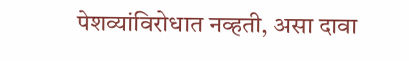पेशव्यांविरोधात नव्हती, असा दावा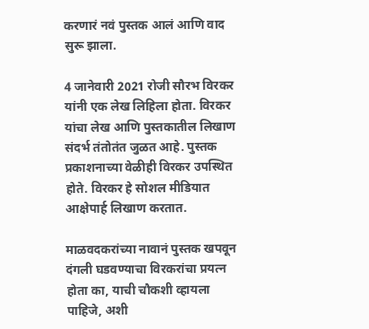करणारं नवं पुस्तक आलं आणि वाद सुरू झाला.

4 जानेवारी 2021 रोजी सौरभ विरकर यांनी एक लेख लिहिला होता. विरकर यांचा लेख आणि पुस्तकातील लिखाण संदर्भ तंतोतंत जुळत आहे. पुस्तक प्रकाशनाच्या वेळीही विरकर उपस्थित होते. विरकर हे सोशल मीडियात आक्षेपार्ह लिखाण करतात.

माळवदकरांच्या नावानं पुस्तक खपवून दंगली घडवण्याचा विरकरांचा प्रयत्न होता का, याची चौकशी व्हायला पाहिजे, अशी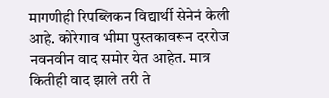मागणीही रिपब्लिकन विद्यार्थी सेनेनं केली आहे. कोरेगाव भीमा पुस्तकावरून दररोज नवनवीन वाद समोर येत आहेत. मात्र कितीही वाद झाले तरी ते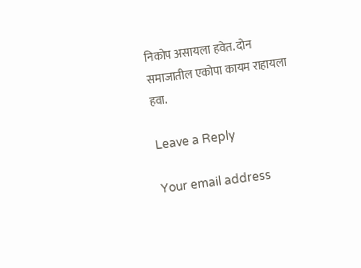निकोप असायला हवेत. दोन समाजातील एकोपा कायम राहायला हवा.

Leave a Reply

Your email address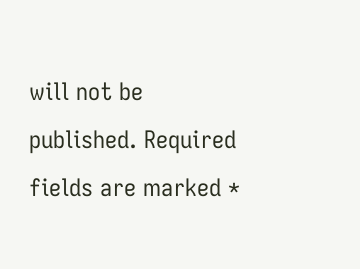will not be published. Required fields are marked *